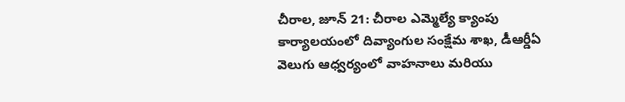చీరాల, జూన్ 21: చీరాల ఎమ్మెల్యే క్యాంపు కార్యాలయంలో దివ్యాంగుల సంక్షేమ శాఖ, డీఆర్డీఏ వెలుగు ఆధ్వర్యంలో వాహనాలు మరియు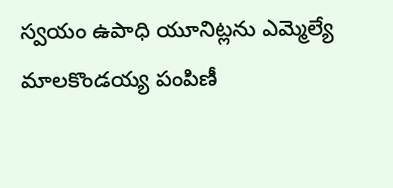స్వయం ఉపాధి యూనిట్లను ఎమ్మెల్యే మాలకొండయ్య పంపిణీ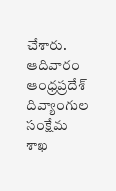చేశారు. ఆదివారం ఆంధ్రప్రదేశ్ దివ్యాంగుల సంక్షేమ శాఖ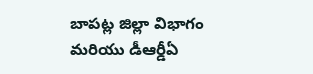బాపట్ల జిల్లా విభాగం మరియు డీఆర్డీఏ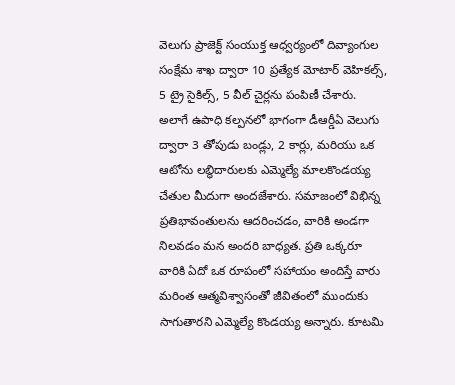వెలుగు ప్రాజెక్ట్ సంయుక్త ఆధ్వర్యంలో దివ్యాంగుల సంక్షేమ శాఖ ద్వారా 10 ప్రత్యేక మోటార్ వెహికల్స్, 5 ట్రై సైకిల్స్, 5 వీల్ చైర్లను పంపిణీ చేశారు. అలాగే ఉపాధి కల్పనలో భాగంగా డీఆర్డీఏ వెలుగు ద్వారా 3 తోపుడు బండ్లు, 2 కార్లు, మరియు ఒక ఆటోను లబ్ధిదారులకు ఎమ్మెల్యే మాలకొండయ్య చేతుల మీదుగా అందజేశారు. సమాజంలో విభిన్న ప్రతిభావంతులను ఆదరించడం, వారికి అండగా నిలవడం మన అందరి బాధ్యత. ప్రతి ఒక్కరూ వారికి ఏదో ఒక రూపంలో సహాయం అందిస్తే వారు మరింత ఆత్మవిశ్వాసంతో జీవితంలో ముందుకు సాగుతారని ఎమ్మెల్యే కొండయ్య అన్నారు. కూటమి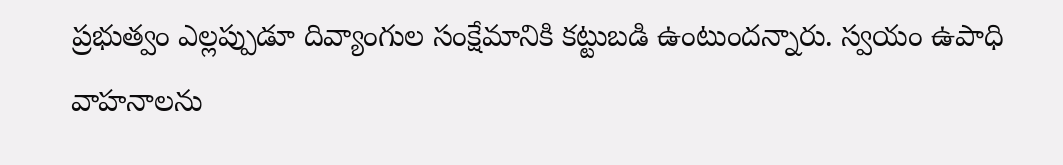ప్రభుత్వం ఎల్లప్పుడూ దివ్యాంగుల సంక్షేమానికి కట్టుబడి ఉంటుందన్నారు. స్వయం ఉపాధి వాహనాలను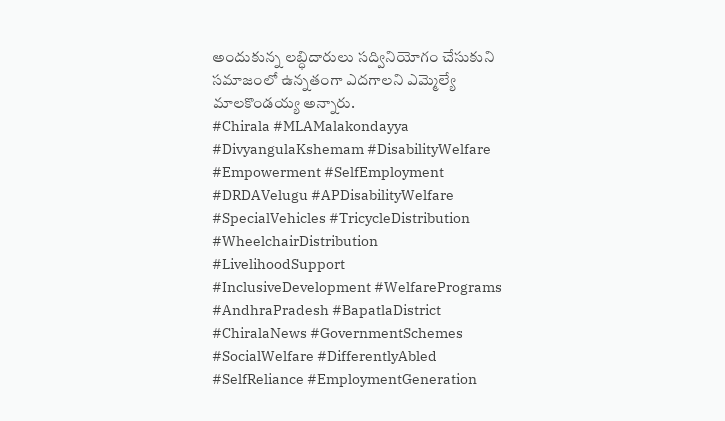అందుకున్న లబ్ధిదారులు సద్వినియోగం చేసుకుని సమాజంలో ఉన్నతంగా ఎదగాలని ఎమ్మెల్యే మాలకొండయ్య అన్నారు.
#Chirala #MLAMalakondayya #DivyangulaKshemam #DisabilityWelfare #Empowerment #SelfEmployment #DRDAVelugu #APDisabilityWelfare #SpecialVehicles #TricycleDistribution #WheelchairDistribution #LivelihoodSupport #InclusiveDevelopment #WelfarePrograms #AndhraPradesh #BapatlaDistrict #ChiralaNews #GovernmentSchemes #SocialWelfare #DifferentlyAbled #SelfReliance #EmploymentGeneration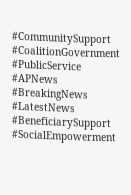#CommunitySupport #CoalitionGovernment #PublicService #APNews #BreakingNews #LatestNews #BeneficiarySupport #SocialEmpowerment